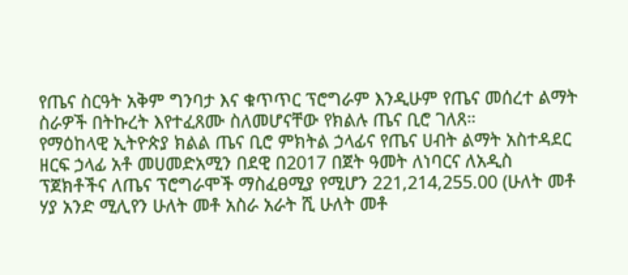የጤና ስርዓት አቅም ግንባታ እና ቁጥጥር ፕሮግራም እንዲሁም የጤና መሰረተ ልማት ስራዎች በትኩረት እየተፈጸሙ ስለመሆናቸው የክልሉ ጤና ቢሮ ገለጸ።
የማዕከላዊ ኢትዮጵያ ክልል ጤና ቢሮ ምክትል ኃላፊና የጤና ሀብት ልማት አስተዳደር ዘርፍ ኃላፊ አቶ መሀመድአሚን በደዊ በ2017 በጀት ዓመት ለነባርና ለአዲስ ፕጀክቶችና ለጤና ፕሮግራሞች ማስፈፀሚያ የሚሆን 221,214,255.00 (ሁለት መቶ ሃያ አንድ ሚሊየን ሁለት መቶ አስራ አራት ሺ ሁለት መቶ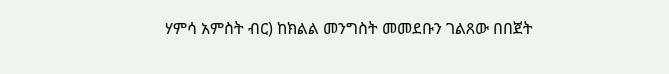ሃምሳ አምስት ብር) ከክልል መንግስት መመደቡን ገልጸው በበጀት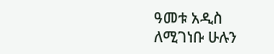ዓመቱ አዲስ ለሚገነቡ ሁሉን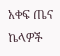አቀፍ ጤና ኬላዎች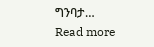ግንባታ…
Read more